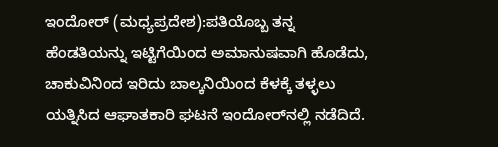ಇಂದೋರ್ (ಮಧ್ಯಪ್ರದೇಶ):ಪತಿಯೊಬ್ಬ ತನ್ನ ಹೆಂಡತಿಯನ್ನು ಇಟ್ಟಿಗೆಯಿಂದ ಅಮಾನುಷವಾಗಿ ಹೊಡೆದು, ಚಾಕುವಿನಿಂದ ಇರಿದು ಬಾಲ್ಕನಿಯಿಂದ ಕೆಳಕ್ಕೆ ತಳ್ಳಲು ಯತ್ನಿಸಿದ ಆಘಾತಕಾರಿ ಘಟನೆ ಇಂದೋರ್‌ನಲ್ಲಿ ನಡೆದಿದೆ.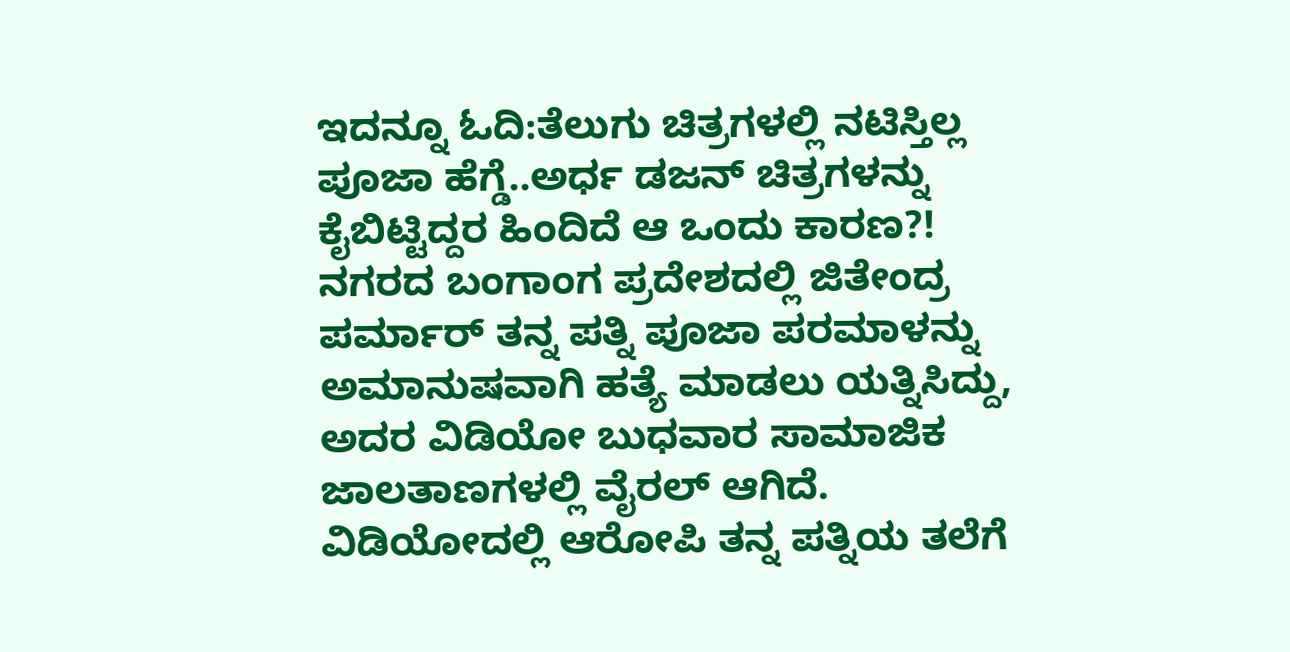ಇದನ್ನೂ ಓದಿ:ತೆಲುಗು ಚಿತ್ರಗಳಲ್ಲಿ ನಟಿಸ್ತಿಲ್ಲ ಪೂಜಾ ಹೆಗ್ಡೆ..ಅರ್ಧ ಡಜನ್ ಚಿತ್ರಗಳನ್ನು ಕೈಬಿಟ್ಟಿದ್ದರ ಹಿಂದಿದೆ ಆ ಒಂದು ಕಾರಣ?!
ನಗರದ ಬಂಗಾಂಗ ಪ್ರದೇಶದಲ್ಲಿ ಜಿತೇಂದ್ರ ಪರ್ಮಾರ್ ತನ್ನ ಪತ್ನಿ ಪೂಜಾ ಪರಮಾಳನ್ನು ಅಮಾನುಷವಾಗಿ ಹತ್ಯೆ ಮಾಡಲು ಯತ್ನಿಸಿದ್ದು, ಅದರ ವಿಡಿಯೋ ಬುಧವಾರ ಸಾಮಾಜಿಕ ಜಾಲತಾಣಗಳಲ್ಲಿ ವೈರಲ್ ಆಗಿದೆ.
ವಿಡಿಯೋದಲ್ಲಿ ಆರೋಪಿ ತನ್ನ ಪತ್ನಿಯ ತಲೆಗೆ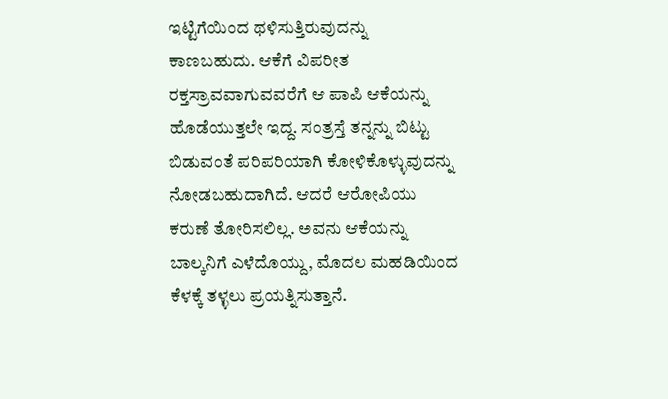ಇಟ್ಟಿಗೆಯಿಂದ ಥಳಿಸುತ್ತಿರುವುದನ್ನು ಕಾಣಬಹುದು. ಆಕೆಗೆ ವಿಪರೀತ ರಕ್ತಸ್ರಾವವಾಗುವವರೆಗೆ ಆ ಪಾಪಿ ಆಕೆಯನ್ನು ಹೊಡೆಯುತ್ತಲೇ ಇದ್ದ. ಸಂತ್ರಸ್ತೆ ತನ್ನನ್ನು ಬಿಟ್ಟು ಬಿಡುವಂತೆ ಪರಿಪರಿಯಾಗಿ ಕೋಳಿಕೊಳ್ಳುವುದನ್ನು ನೋಡಬಹುದಾಗಿದೆ. ಆದರೆ ಆರೋಪಿಯು ಕರುಣೆ ತೋರಿಸಲಿಲ್ಲ. ಅವನು ಆಕೆಯನ್ನು ಬಾಲ್ಕನಿಗೆ ಎಳೆದೊಯ್ದು, ಮೊದಲ ಮಹಡಿಯಿಂದ ಕೆಳಕ್ಕೆ ತಳ್ಳಲು ಪ್ರಯತ್ನಿಸುತ್ತಾನೆ.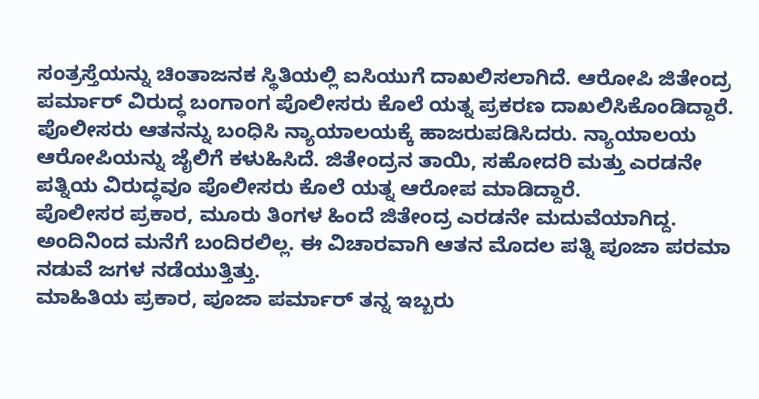ಸಂತ್ರಸ್ತೆಯನ್ನು ಚಿಂತಾಜನಕ ಸ್ಥಿತಿಯಲ್ಲಿ ಐಸಿಯುಗೆ ದಾಖಲಿಸಲಾಗಿದೆ. ಆರೋಪಿ ಜಿತೇಂದ್ರ ಪರ್ಮಾರ್ ವಿರುದ್ಧ ಬಂಗಾಂಗ ಪೊಲೀಸರು ಕೊಲೆ ಯತ್ನ ಪ್ರಕರಣ ದಾಖಲಿಸಿಕೊಂಡಿದ್ದಾರೆ. ಪೊಲೀಸರು ಆತನನ್ನು ಬಂಧಿಸಿ ನ್ಯಾಯಾಲಯಕ್ಕೆ ಹಾಜರುಪಡಿಸಿದರು. ನ್ಯಾಯಾಲಯ ಆರೋಪಿಯನ್ನು ಜೈಲಿಗೆ ಕಳುಹಿಸಿದೆ. ಜಿತೇಂದ್ರನ ತಾಯಿ, ಸಹೋದರಿ ಮತ್ತು ಎರಡನೇ ಪತ್ನಿಯ ವಿರುದ್ಧವೂ ಪೊಲೀಸರು ಕೊಲೆ ಯತ್ನ ಆರೋಪ ಮಾಡಿದ್ದಾರೆ.
ಪೊಲೀಸರ ಪ್ರಕಾರ, ಮೂರು ತಿಂಗಳ ಹಿಂದೆ ಜಿತೇಂದ್ರ ಎರಡನೇ ಮದುವೆಯಾಗಿದ್ದ. ಅಂದಿನಿಂದ ಮನೆಗೆ ಬಂದಿರಲಿಲ್ಲ. ಈ ವಿಚಾರವಾಗಿ ಆತನ ಮೊದಲ ಪತ್ನಿ ಪೂಜಾ ಪರಮಾ ನಡುವೆ ಜಗಳ ನಡೆಯುತ್ತಿತ್ತು.
ಮಾಹಿತಿಯ ಪ್ರಕಾರ, ಪೂಜಾ ಪರ್ಮಾರ್ ತನ್ನ ಇಬ್ಬರು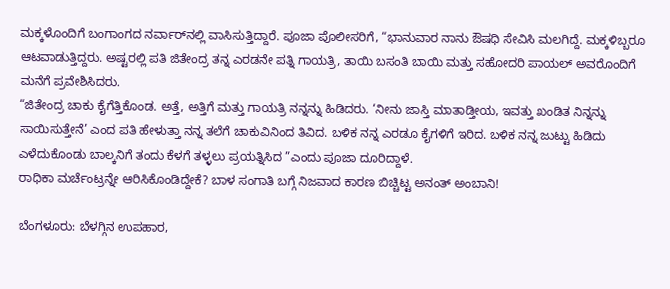ಮಕ್ಕಳೊಂದಿಗೆ ಬಂಗಾಂಗದ ನರ್ವಾರ್‌ನಲ್ಲಿ ವಾಸಿಸುತ್ತಿದ್ದಾರೆ. ಪೂಜಾ ಪೊಲೀಸರಿಗೆ, “ಭಾನುವಾರ ನಾನು ಔಷಧಿ ಸೇವಿಸಿ ಮಲಗಿದ್ದೆ. ಮಕ್ಕಳಿಬ್ಬರೂ ಆಟವಾಡುತ್ತಿದ್ದರು. ಅಷ್ಟರಲ್ಲಿ ಪತಿ ಜಿತೇಂದ್ರ ತನ್ನ ಎರಡನೇ ಪತ್ನಿ ಗಾಯತ್ರಿ, ತಾಯಿ ಬಸಂತಿ ಬಾಯಿ ಮತ್ತು ಸಹೋದರಿ ಪಾಯಲ್ ಅವರೊಂದಿಗೆ ಮನೆಗೆ ಪ್ರವೇಶಿಸಿದರು.
“ಜಿತೇಂದ್ರ ಚಾಕು ಕೈಗೆತ್ತಿಕೊಂಡ. ಅತ್ತೆ, ಅತ್ತಿಗೆ ಮತ್ತು ಗಾಯತ್ರಿ ನನ್ನನ್ನು ಹಿಡಿದರು. ‘ನೀನು ಜಾಸ್ತಿ ಮಾತಾಡ್ತೀಯ, ಇವತ್ತು ಖಂಡಿತ ನಿನ್ನನ್ನು ಸಾಯಿಸುತ್ತೇನೆ’ ಎಂದ ಪತಿ ಹೇಳುತ್ತಾ ನನ್ನ ತಲೆಗೆ ಚಾಕುವಿನಿಂದ ತಿವಿದ. ಬಳಿಕ ನನ್ನ ಎರಡೂ ಕೈಗಳಿಗೆ ಇರಿದ. ಬಳಿಕ ನನ್ನ ಜುಟ್ಟು ಹಿಡಿದು ಎಳೆದುಕೊಂಡು ಬಾಲ್ಕನಿಗೆ ತಂದು ಕೆಳಗೆ ತಳ್ಳಲು ಪ್ರಯತ್ನಿಸಿದ ”ಎಂದು ಪೂಜಾ ದೂರಿದ್ದಾಳೆ.
ರಾಧಿಕಾ ಮರ್ಚೆಂಟ್ರನ್ನೇ ಆರಿಸಿಕೊಂಡಿದ್ದೇಕೆ? ಬಾಳ ಸಂಗಾತಿ ಬಗ್ಗೆ ನಿಜವಾದ ಕಾರಣ ಬಿಚ್ಚಿಟ್ಟ ಅನಂತ್ ಅಂಬಾನಿ!

ಬೆಂಗಳೂರು: ಬೆಳಗ್ಗಿನ ಉಪಹಾರ,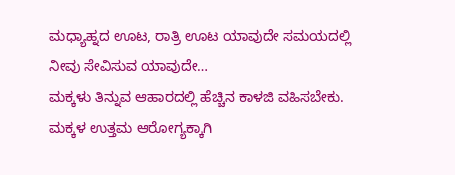ಮಧ್ಯಾಹ್ನದ ಊಟ, ರಾತ್ರಿ ಊಟ ಯಾವುದೇ ಸಮಯದಲ್ಲಿ ನೀವು ಸೇವಿಸುವ ಯಾವುದೇ…
ಮಕ್ಕಳು ತಿನ್ನುವ ಆಹಾರದಲ್ಲಿ ಹೆಚ್ಚಿನ ಕಾಳಜಿ ವಹಿಸಬೇಕು. ಮಕ್ಕಳ ಉತ್ತಮ ಆರೋಗ್ಯಕ್ಕಾಗಿ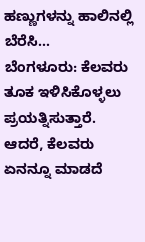ಹಣ್ಣುಗಳನ್ನು ಹಾಲಿನಲ್ಲಿ ಬೆರೆಸಿ…
ಬೆಂಗಳೂರು: ಕೆಲವರು ತೂಕ ಇಳಿಸಿಕೊಳ್ಳಲು ಪ್ರಯತ್ನಿಸುತ್ತಾರೆ. ಆದರೆ, ಕೆಲವರು ಏನನ್ನೂ ಮಾಡದೆ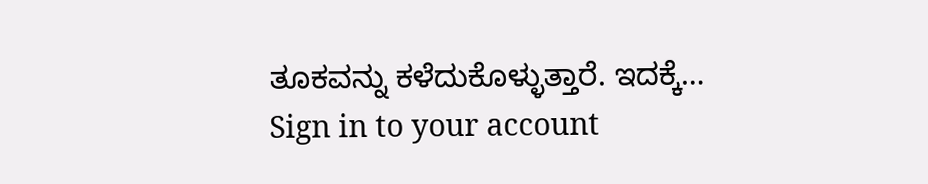ತೂಕವನ್ನು ಕಳೆದುಕೊಳ್ಳುತ್ತಾರೆ. ಇದಕ್ಕೆ…
Sign in to your account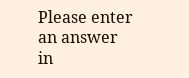Please enter an answer in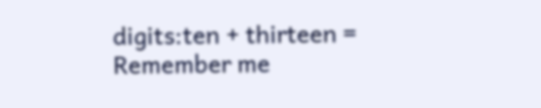digits:ten + thirteen =
Remember me